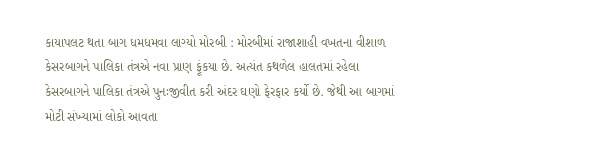કાયાપલટ થતા બાગ ધમધમવા લાગ્યો મોરબી : મોરબીમાં રાજાશાહી વખતના વીશાળ કેસરબાગને પાલિકા તંત્રએ નવા પ્રાણ ફૂંકયા છે. અત્યંત કથળેલ હાલતમાં રહેલા કેસરબાગને પાલિકા તંત્રએ પુનઃજીવીત કરી અંદર ઘણો ફેરફાર કર્યો છે. જેથી આ બાગમાં મોટી સંખ્યામાં લોકો આવતા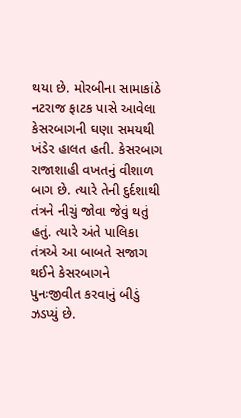થયા છે. મોરબીના સામાકાંઠે નટરાજ ફાટક પાસે આવેલા કેસરબાગની ઘણા સમયથી ખંડેર હાલત હતી. કેસરબાગ રાજાશાહી વખતનું વીશાળ બાગ છે. ત્યારે તેની દુર્દશાથી તંત્રને નીચું જોવા જેવું થતું હતું. ત્યારે અંતે પાલિકા તંત્રએ આ બાબતે સજાગ થઈને કેસરબાગને પુનઃજીવીત કરવાનું બીડું ઝડપ્યું છે.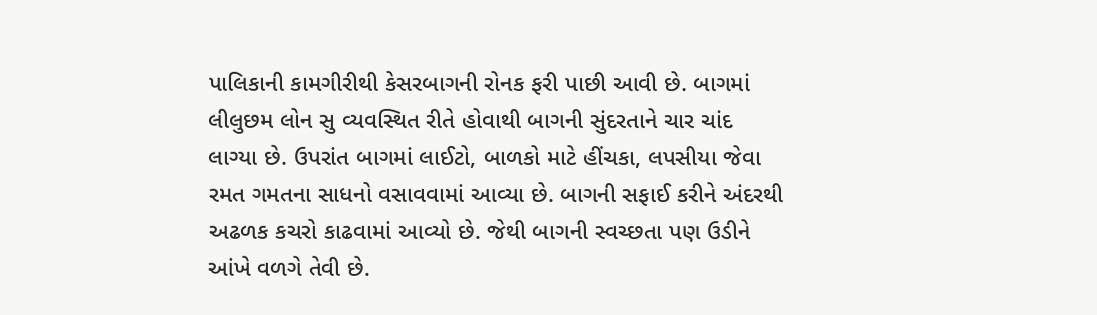પાલિકાની કામગીરીથી કેસરબાગની રોનક ફરી પાછી આવી છે. બાગમાં લીલુછમ લોન સુ વ્યવસ્થિત રીતે હોવાથી બાગની સુંદરતાને ચાર ચાંદ લાગ્યા છે. ઉપરાંત બાગમાં લાઈટો, બાળકો માટે હીંચકા, લપસીયા જેવા રમત ગમતના સાધનો વસાવવામાં આવ્યા છે. બાગની સફાઈ કરીને અંદરથી અઢળક કચરો કાઢવામાં આવ્યો છે. જેથી બાગની સ્વચ્છતા પણ ઉડીને આંખે વળગે તેવી છે.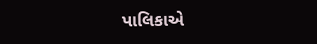પાલિકાએ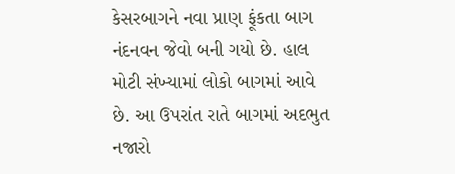કેસરબાગને નવા પ્રાણ ફૂંકતા બાગ નંદનવન જેવો બની ગયો છે. હાલ મોટી સંખ્યામાં લોકો બાગમાં આવે છે. આ ઉપરાંત રાતે બાગમાં અદભુત નજારો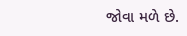જોવા મળે છે.